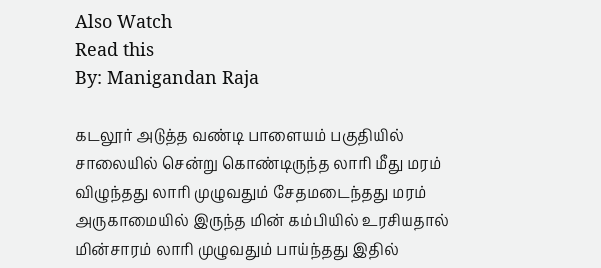Also Watch
Read this
By: Manigandan Raja

கடலூர் அடுத்த வண்டி பாளையம் பகுதியில் சாலையில் சென்று கொண்டிருந்த லாரி மீது மரம் விழுந்தது லாரி முழுவதும் சேதமடைந்தது மரம் அருகாமையில் இருந்த மின் கம்பியில் உரசியதால் மின்சாரம் லாரி முழுவதும் பாய்ந்தது இதில்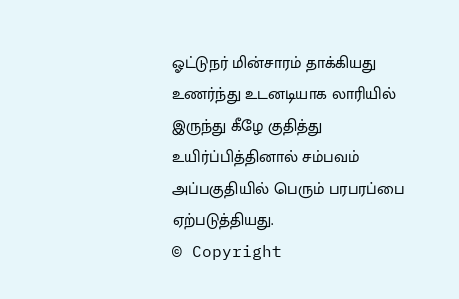ஓட்டுநர் மின்சாரம் தாக்கியது உணர்ந்து உடனடியாக லாரியில் இருந்து கீழே குதித்து உயிர்ப்பித்தினால் சம்பவம் அப்பகுதியில் பெரும் பரபரப்பை ஏற்படுத்தியது.
© Copyright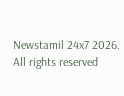Newstamil 24x7 2026. All rights reserved